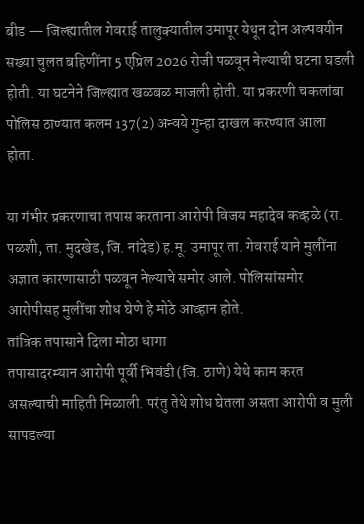बीड — जिल्ह्यातील गेवराई तालुक्यातील उमापूर येथून दोन अल्पवयीन सख्या चुलत बहिणींना 5 एप्रिल 2026 रोजी पळवून नेल्याची घटना घडली होती. या घटनेने जिल्ह्यात खळबळ माजली होती. या प्रकरणी चकलांबा पोलिस ठाण्यात कलम 137(2) अन्वये गुन्हा दाखल करण्यात आला होता.

या गंभीर प्रकरणाचा तपास करताना आरोपी विजय महादेव कव्हळे (रा. पळशी, ता. मुदखेड, जि. नांदेड) ह.मू. उमापूर ता. गेवराई याने मुलींना अज्ञात कारणासाठी पळवून नेल्याचे समोर आले. पोलिसांसमोर आरोपीसह मुलींचा शोध घेणे हे मोठे आव्हान होते.
तांत्रिक तपासाने दिला मोठा धागा
तपासादरम्यान आरोपी पूर्वी भिवंडी (जि. ठाणे) येथे काम करत असल्याची माहिती मिळाली. परंतु तेथे शोध घेतला असता आरोपी व मुली सापडल्या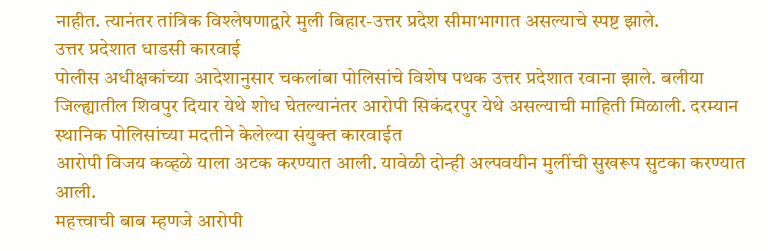नाहीत. त्यानंतर तांत्रिक विश्लेषणाद्वारे मुली बिहार-उत्तर प्रदेश सीमाभागात असल्याचे स्पष्ट झाले.
उत्तर प्रदेशात धाडसी कारवाई
पोलीस अधीक्षकांच्या आदेशानुसार चकलांबा पोलिसांचे विशेष पथक उत्तर प्रदेशात रवाना झाले. बलीया जिल्ह्यातील शिवपुर दियार येथे शोध घेतल्यानंतर आरोपी सिकंदरपुर येथे असल्याची माहिती मिळाली. दरम्यान स्थानिक पोलिसांच्या मदतीने केलेल्या संयुक्त कारवाईत
आरोपी विजय कव्हळे याला अटक करण्यात आली. यावेळी दोन्ही अल्पवयीन मुलींची सुखरूप सुटका करण्यात आली.
महत्त्वाची बाब म्हणजे आरोपी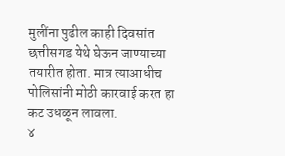मुलींना पुढील काही दिवसांत छत्तीसगड येथे घेऊन जाण्याच्या तयारीत होता. मात्र त्याआधीच पोलिसांनी मोठी कारवाई करत हा कट उधळून लावला.
४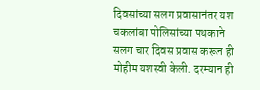दिवसांच्या सलग प्रवासानंतर यश
चकलांबा पोलिसांच्या पथकाने सलग चार दिवस प्रवास करून ही मोहीम यशस्वी केली. दरम्यान ही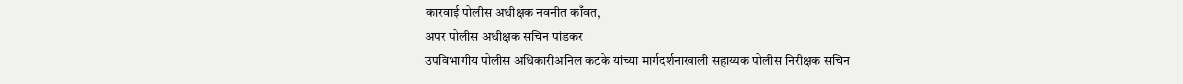कारवाई पोलीस अधीक्षक नवनीत काँवत,
अपर पोलीस अधीक्षक सचिन पांडकर
उपविभागीय पोलीस अधिकारीअनिल कटके यांच्या मार्गदर्शनाखाली सहाय्यक पोलीस निरीक्षक सचिन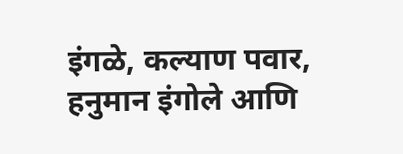इंगळे, कल्याण पवार, हनुमान इंगोले आणि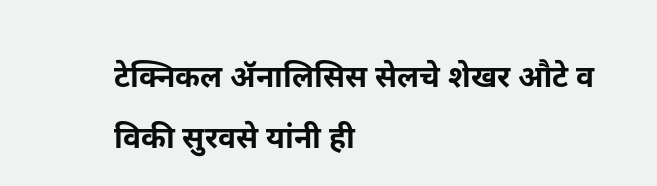टेक्निकल ॲनालिसिस सेलचे शेखर औटे व विकी सुरवसे यांनी ही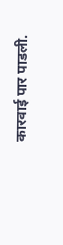कारवाई पार पाडली.